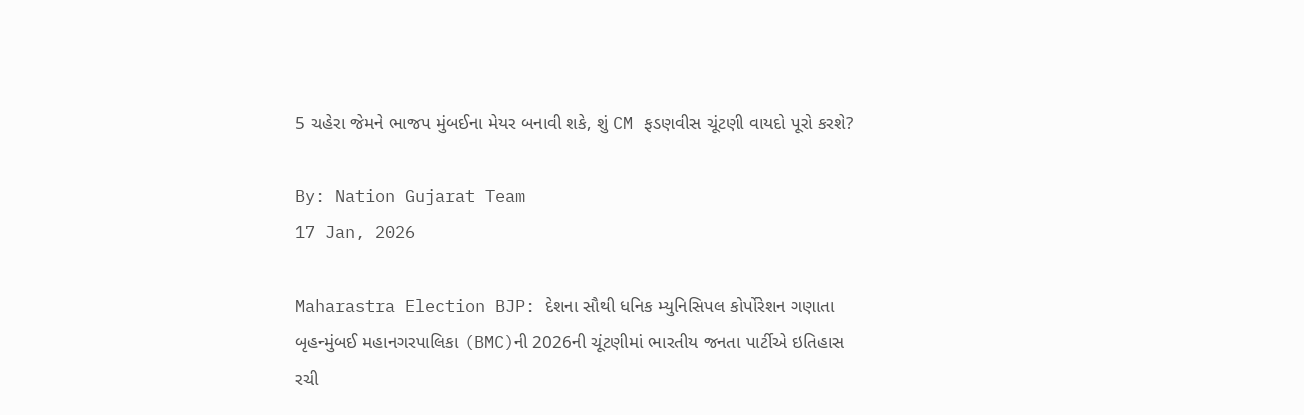5 ચહેરા જેમને ભાજપ મુંબઈના મેયર બનાવી શકે, શું CM ફડણવીસ ચૂંટણી વાયદો પૂરો કરશે?

By: Nation Gujarat Team
17 Jan, 2026

Maharastra Election BJP: દેશના સૌથી ધનિક મ્યુનિસિપલ કોર્પોરેશન ગણાતા બૃહન્મુંબઈ મહાનગરપાલિકા (BMC)ની 2026ની ચૂંટણીમાં ભારતીય જનતા પાર્ટીએ ઇતિહાસ રચી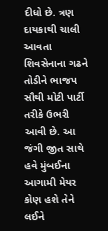દીધો છે. ત્રણ દાયકાથી ચાલી આવતા શિવસેનાના ગઢને તોડીને ભાજપ સૌથી મોટી પાર્ટી તરીકે ઉભરી આવી છે. આ જંગી જીત સાથે હવે મુંબઈના આગામી મેયર કોણ હશે તેને લઈને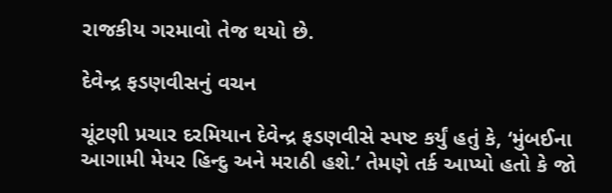રાજકીય ગરમાવો તેજ થયો છે.

દેવેન્દ્ર ફડણવીસનું વચન

ચૂંટણી પ્રચાર દરમિયાન દેવેન્દ્ર ફડણવીસે સ્પષ્ટ કર્યું હતું કે, ‘મુંબઈના આગામી મેયર હિન્દુ અને મરાઠી હશે.’ તેમણે તર્ક આપ્યો હતો કે જો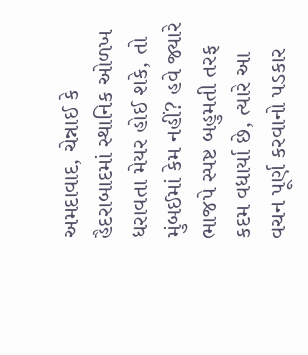અમદાવાદ, ચેન્નાઈ કે હૈદરાબાદમાં સ્થાનિક ઓળખ ધરાવતા મેયર હોઈ શકે, તો મુંબઈમાં કેમ નહીં? હવે જ્યારે ભાજપે સ્પષ્ટ બહુમતી તરફ કદમ વધાર્યા છે, ત્યારે આ વચન પૂર્ણ કરવાનો પડકાર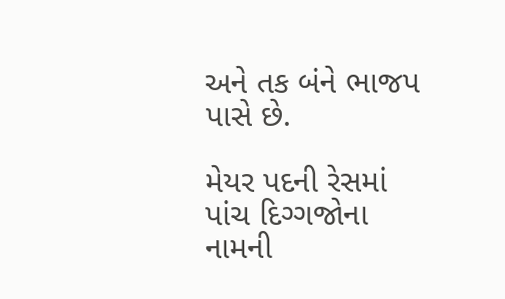અને તક બંને ભાજપ પાસે છે.

મેયર પદની રેસમાં પાંચ દિગ્ગજોના નામની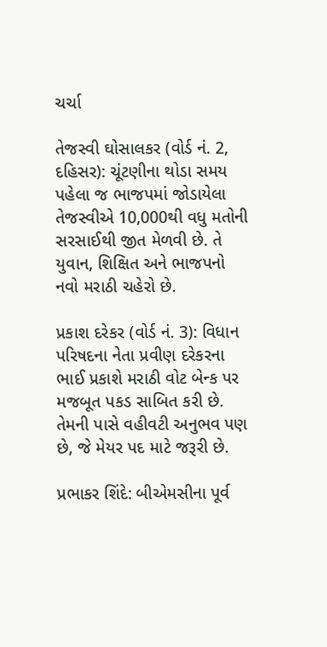ચર્ચા

તેજસ્વી ઘોસાલકર (વોર્ડ નં. 2, દહિસર): ચૂંટણીના થોડા સમય પહેલા જ ભાજપમાં જોડાયેલા તેજસ્વીએ 10,000થી વધુ મતોની સરસાઈથી જીત મેળવી છે. તે યુવાન, શિક્ષિત અને ભાજપનો નવો મરાઠી ચહેરો છે.

પ્રકાશ દરેકર (વોર્ડ નં. 3): વિધાન પરિષદના નેતા પ્રવીણ દરેકરના ભાઈ પ્રકાશે મરાઠી વોટ બેન્ક પર મજબૂત પકડ સાબિત કરી છે. તેમની પાસે વહીવટી અનુભવ પણ છે, જે મેયર પદ માટે જરૂરી છે.

પ્રભાકર શિંદે: બીએમસીના પૂર્વ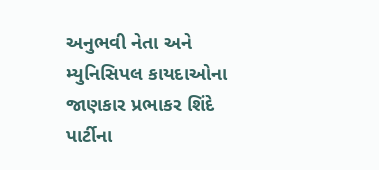અનુભવી નેતા અને મ્યુનિસિપલ કાયદાઓના જાણકાર પ્રભાકર શિંદે પાર્ટીના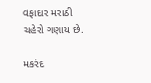વફાદાર મરાઠી ચહેરો ગણાય છે.

મકરંદ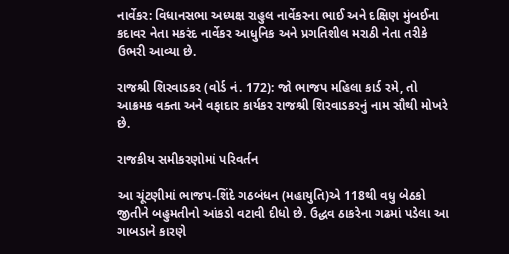નાર્વેકર: વિધાનસભા અધ્યક્ષ રાહુલ નાર્વેકરના ભાઈ અને દક્ષિણ મુંબઈના કદાવર નેતા મકરંદ નાર્વેકર આધુનિક અને પ્રગતિશીલ મરાઠી નેતા તરીકે ઉભરી આવ્યા છે.

રાજશ્રી શિરવાડકર (વોર્ડ નં. 172): જો ભાજપ મહિલા કાર્ડ રમે, તો આક્રમક વક્તા અને વફાદાર કાર્યકર રાજશ્રી શિરવાડકરનું નામ સૌથી મોખરે છે.

રાજકીય સમીકરણોમાં પરિવર્તન

આ ચૂંટણીમાં ભાજપ-શિંદે ગઠબંધન (મહાયુતિ)એ 118થી વધુ બેઠકો જીતીને બહુમતીનો આંકડો વટાવી દીધો છે. ઉદ્ધવ ઠાકરેના ગઢમાં પડેલા આ ગાબડાને કારણે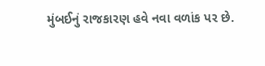મુંબઈનું રાજકારણ હવે નવા વળાંક પર છે.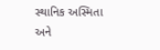સ્થાનિક અસ્મિતા અને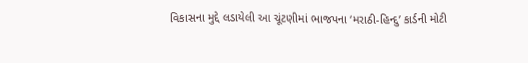વિકાસના મુદ્દે લડાયેલી આ ચૂંટણીમાં ભાજપના ‘મરાઠી-હિન્દુ’ કાર્ડની મોટી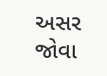અસર જોવા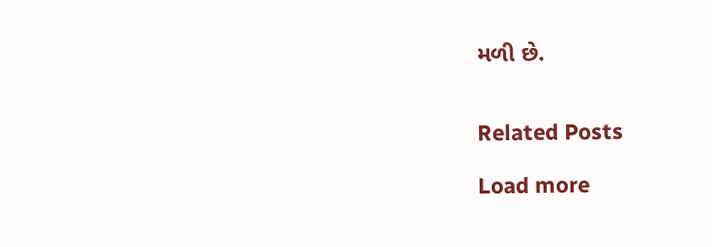મળી છે.


Related Posts

Load more